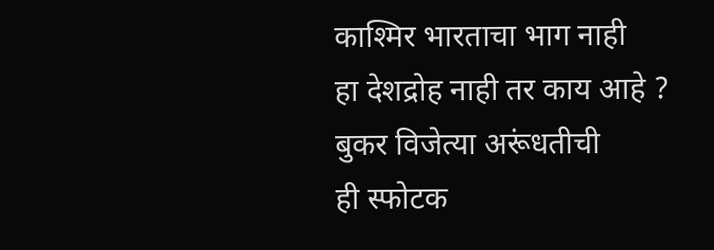काश्मिर भारताचा भाग नाही
हा देशद्रोह नाही तर काय आहे ?
बुकर विजेत्या अरूंधतीची
ही स्फोटक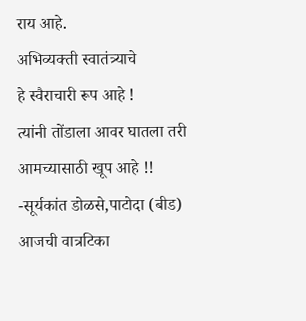राय आहे.
अभिव्यक्ती स्वातंत्र्याचे
हे स्वैराचारी रूप आहे !
त्यांनी तोंडाला आवर घातला तरी
आमच्यासाठी खूप आहे !!
-सूर्यकांत डोळसे,पाटोदा (बीड)
आजची वात्रटिका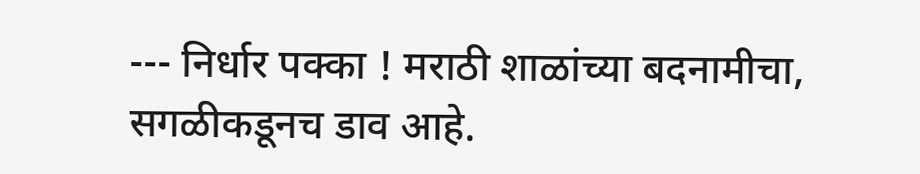--- निर्धार पक्का ! मराठी शाळांच्या बदनामीचा, सगळीकडूनच डाव आहे.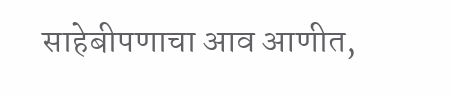साहेबीपणाचा आव आणीत,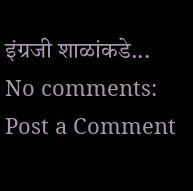इंग्रजी शाळांकडे...
No comments:
Post a Comment